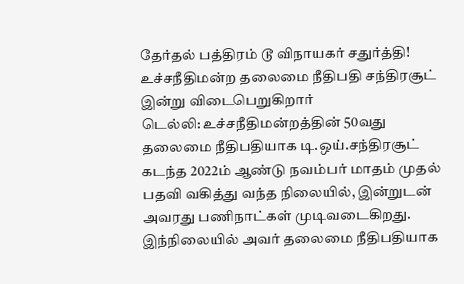தேர்தல் பத்திரம் டூ விநாயகர் சதுர்த்தி! உச்சநீதிமன்ற தலைமை நீதிபதி சந்திரசூட் இன்று விடைபெறுகிறார்
டெல்லி: உச்சநீதிமன்றத்தின் 50வது தலைமை நீதிபதியாக டி.ஒய்.சந்திரசூட் கடந்த 2022ம் ஆண்டு நவம்பர் மாதம் முதல் பதவி வகித்து வந்த நிலையில், இன்றுடன் அவரது பணிநாட்கள் முடிவடைகிறது. இந்நிலையில் அவர் தலைமை நீதிபதியாக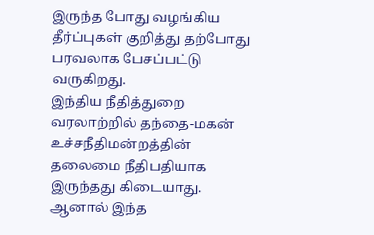இருந்த போது வழங்கிய தீர்ப்புகள் குறித்து தற்போது பரவலாக பேசப்பட்டு வருகிறது.
இந்திய நீதித்துறை வரலாற்றில் தந்தை-மகன் உச்சநீதிமன்றத்தின் தலைமை நீதிபதியாக இருந்தது கிடையாது. ஆனால் இந்த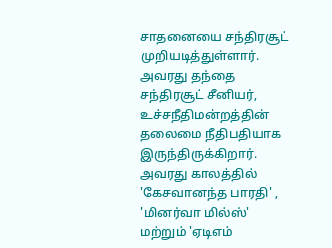சாதனையை சந்திரசூட் முறியடித்துள்ளார். அவரது தந்தை சந்திரசூட் சீனியர், உச்சநீதிமன்றத்தின் தலைமை நீதிபதியாக இருந்திருக்கிறார். அவரது காலத்தில் 'கேசவானந்த பாரதி' , 'மினர்வா மில்ஸ்' மற்றும் 'ஏடிஎம்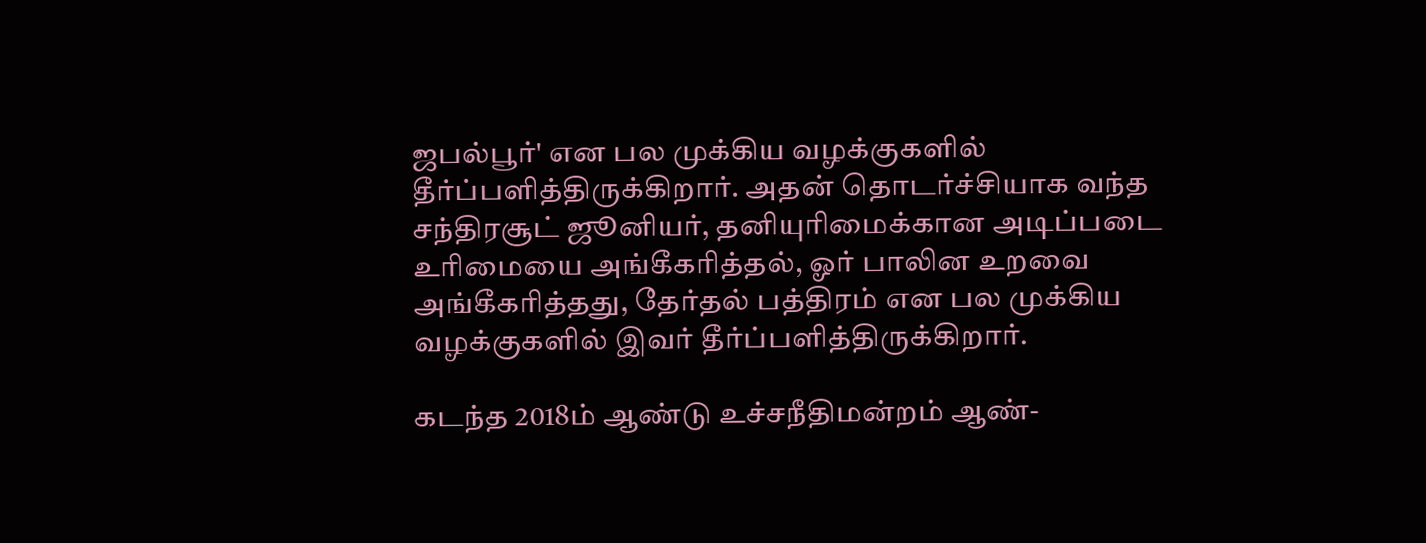ஜபல்பூர்' என பல முக்கிய வழக்குகளில் தீர்ப்பளித்திருக்கிறார். அதன் தொடர்ச்சியாக வந்த சந்திரசூட் ஜூனியர், தனியுரிமைக்கான அடிப்படை உரிமையை அங்கீகரித்தல், ஓர் பாலின உறவை அங்கீகரித்தது, தேர்தல் பத்திரம் என பல முக்கிய வழக்குகளில் இவர் தீர்ப்பளித்திருக்கிறார்.

கடந்த 2018ம் ஆண்டு உச்சநீதிமன்றம் ஆண்-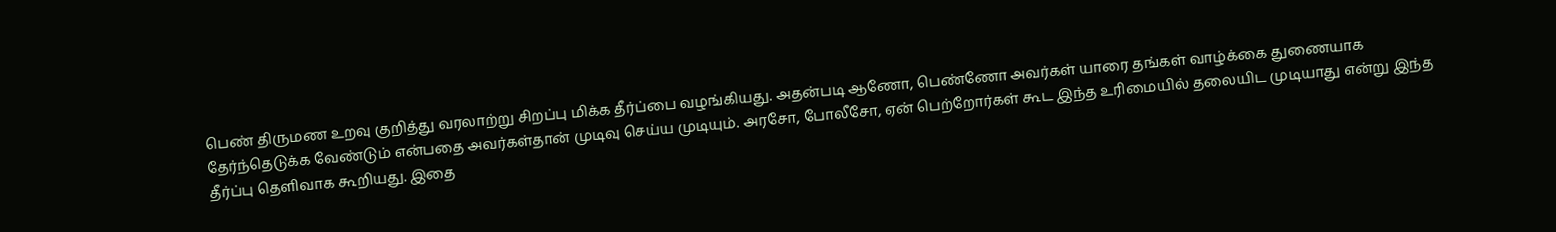பெண் திருமண உறவு குறித்து வரலாற்று சிறப்பு மிக்க தீர்ப்பை வழங்கியது. அதன்படி ஆணோ, பெண்ணோ அவர்கள் யாரை தங்கள் வாழ்க்கை துணையாக தேர்ந்தெடுக்க வேண்டும் என்பதை அவர்கள்தான் முடிவு செய்ய முடியும். அரசோ, போலீசோ, ஏன் பெற்றோர்கள் கூட இந்த உரிமையில் தலையிட முடியாது என்று இந்த தீர்ப்பு தெளிவாக கூறியது. இதை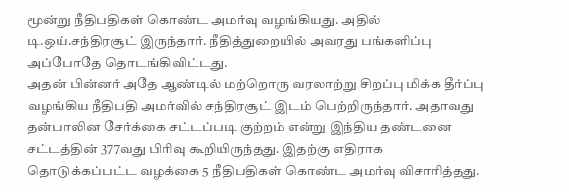மூன்று நீதிபதிகள் கொண்ட அமர்வு வழங்கியது. அதில் டி.ஒய்.சந்திரசூட் இருந்தார். நீதித்துறையில் அவரது பங்களிப்பு அப்போதே தொடங்கிவிட்டது.
அதன் பின்னர் அதே ஆண்டில் மற்றொரு வரலாற்று சிறப்பு மிக்க தீர்ப்பு வழங்கிய நீதிபதி அமர்வில் சந்திரசூட் இடம் பெற்றிருந்தார். அதாவது தன்பாலின சேர்க்கை சட்டப்படி குற்றம் என்று இந்திய தண்டனை சட்டத்தின் 377வது பிரிவு கூறியிருந்தது. இதற்கு எதிராக தொடுக்கப்பட்ட வழக்கை 5 நீதிபதிகள் கொண்ட அமர்வு விசாரித்தது.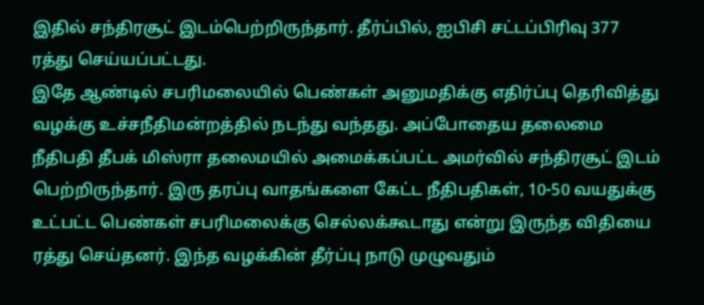இதில் சந்திரசூட் இடம்பெற்றிருந்தார். தீர்ப்பில், ஐபிசி சட்டப்பிரிவு 377 ரத்து செய்யப்பட்டது.
இதே ஆண்டில் சபரிமலையில் பெண்கள் அனுமதிக்கு எதிர்ப்பு தெரிவித்து வழக்கு உச்சநீதிமன்றத்தில் நடந்து வந்தது. அப்போதைய தலைமை நீதிபதி தீபக் மிஸ்ரா தலைமயில் அமைக்கப்பட்ட அமர்வில் சந்திரசூட் இடம் பெற்றிருந்தார். இரு தரப்பு வாதங்களை கேட்ட நீதிபதிகள், 10-50 வயதுக்கு உட்பட்ட பெண்கள் சபரிமலைக்கு செல்லக்கூடாது என்று இருந்த விதியை ரத்து செய்தனர். இந்த வழக்கின் தீர்ப்பு நாடு முழுவதும்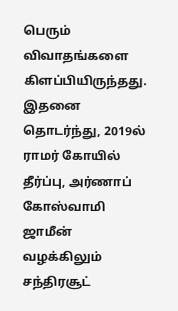பெரும் விவாதங்களை கிளப்பியிருந்தது.
இதனை தொடர்ந்து, 2019ல் ராமர் கோயில் தீர்ப்பு, அர்ணாப் கோஸ்வாமி ஜாமீன் வழக்கிலும் சந்திரசூட்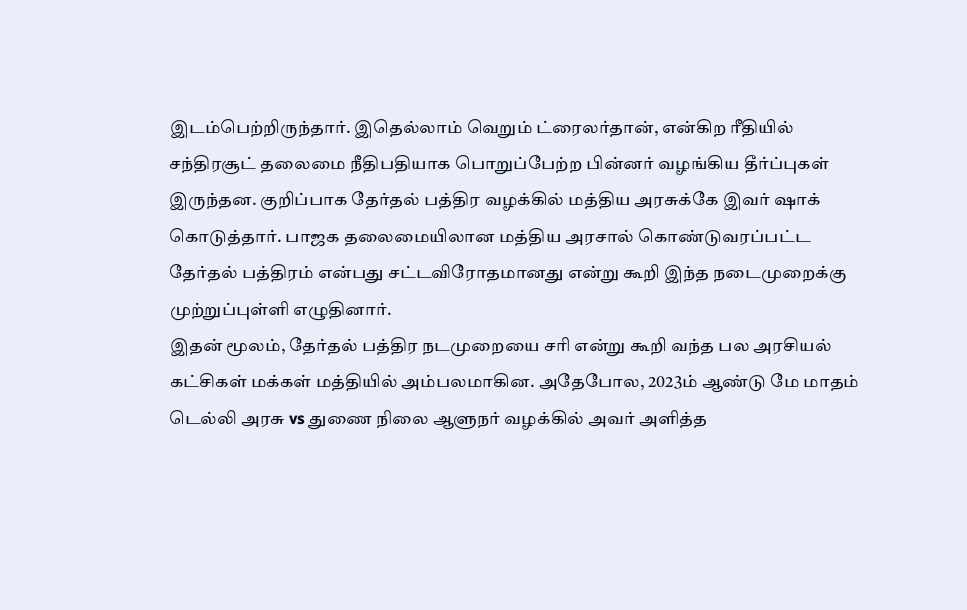இடம்பெற்றிருந்தார். இதெல்லாம் வெறும் ட்ரைலர்தான், என்கிற ரீதியில் சந்திரசூட் தலைமை நீதிபதியாக பொறுப்பேற்ற பின்னர் வழங்கிய தீர்ப்புகள் இருந்தன. குறிப்பாக தேர்தல் பத்திர வழக்கில் மத்திய அரசுக்கே இவர் ஷாக் கொடுத்தார். பாஜக தலைமையிலான மத்திய அரசால் கொண்டுவரப்பட்ட தேர்தல் பத்திரம் என்பது சட்டவிரோதமானது என்று கூறி இந்த நடைமுறைக்கு முற்றுப்புள்ளி எழுதினார்.
இதன் மூலம், தேர்தல் பத்திர நடமுறையை சரி என்று கூறி வந்த பல அரசியல் கட்சிகள் மக்கள் மத்தியில் அம்பலமாகின. அதேபோல, 2023ம் ஆண்டு மே மாதம் டெல்லி அரசு vs துணை நிலை ஆளுநர் வழக்கில் அவர் அளித்த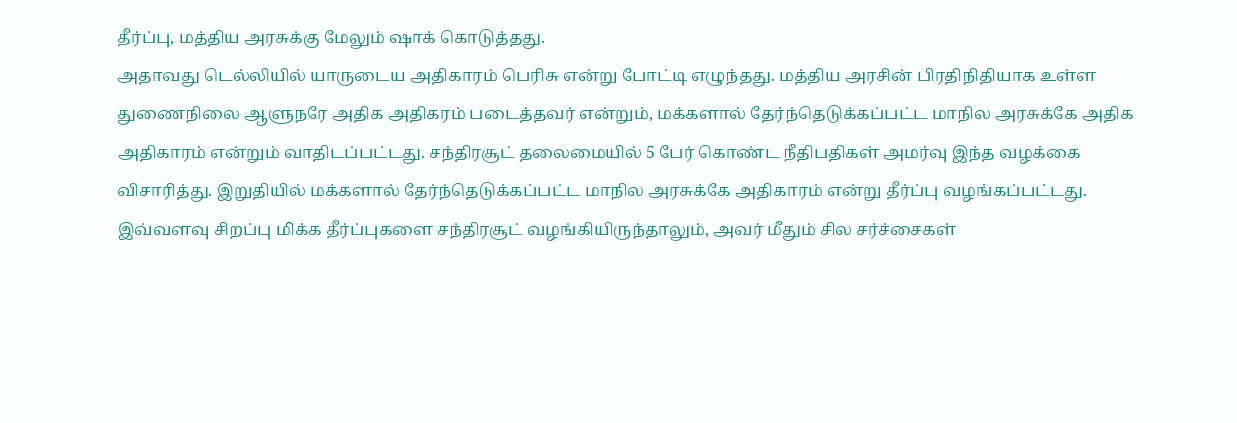தீர்ப்பு, மத்திய அரசுக்கு மேலும் ஷாக் கொடுத்தது.
அதாவது டெல்லியில் யாருடைய அதிகாரம் பெரிசு என்று போட்டி எழுந்தது. மத்திய அரசின் பிரதிநிதியாக உள்ள துணைநிலை ஆளுநரே அதிக அதிகரம் படைத்தவர் என்றும், மக்களால் தேர்ந்தெடுக்கப்பட்ட மாநில அரசுக்கே அதிக அதிகாரம் என்றும் வாதிடப்பட்டது. சந்திரசூட் தலைமையில் 5 பேர் கொண்ட நீதிபதிகள் அமர்வு இந்த வழக்கை விசாரித்து. இறுதியில் மக்களால் தேர்ந்தெடுக்கப்பட்ட மாநில அரசுக்கே அதிகாரம் என்று தீர்ப்பு வழங்கப்பட்டது.
இவ்வளவு சிறப்பு மிக்க தீர்ப்புகளை சந்திரசூட் வழங்கியிருந்தாலும், அவர் மீதும் சில சர்ச்சைகள்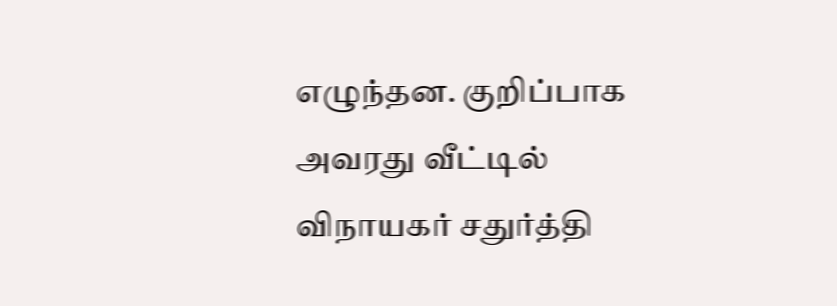எழுந்தன. குறிப்பாக அவரது வீட்டில் விநாயகர் சதுர்த்தி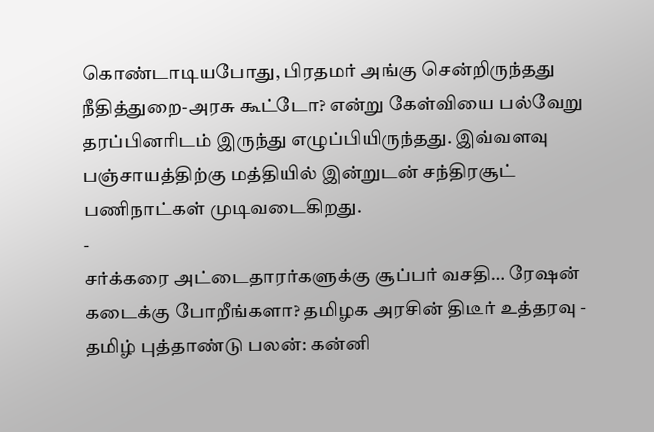கொண்டாடியபோது, பிரதமர் அங்கு சென்றிருந்தது நீதித்துறை-அரசு கூட்டோ? என்று கேள்வியை பல்வேறு தரப்பினரிடம் இருந்து எழுப்பியிருந்தது. இவ்வளவு பஞ்சாயத்திற்கு மத்தியில் இன்றுடன் சந்திரசூட் பணிநாட்கள் முடிவடைகிறது.
-
சர்க்கரை அட்டைதாரர்களுக்கு சூப்பர் வசதி… ரேஷன் கடைக்கு போறீங்களா? தமிழக அரசின் திடீர் உத்தரவு -
தமிழ் புத்தாண்டு பலன்: கன்னி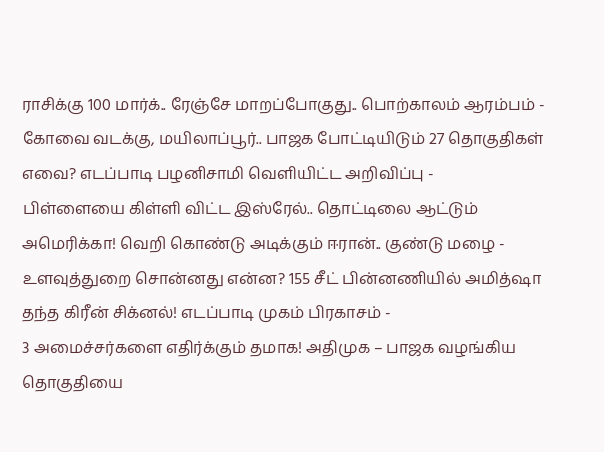ராசிக்கு 100 மார்க்.. ரேஞ்சே மாறப்போகுது.. பொற்காலம் ஆரம்பம் -
கோவை வடக்கு, மயிலாப்பூர்.. பாஜக போட்டியிடும் 27 தொகுதிகள் எவை? எடப்பாடி பழனிசாமி வெளியிட்ட அறிவிப்பு -
பிள்ளையை கிள்ளி விட்ட இஸ்ரேல்.. தொட்டிலை ஆட்டும் அமெரிக்கா! வெறி கொண்டு அடிக்கும் ஈரான்.. குண்டு மழை -
உளவுத்துறை சொன்னது என்ன? 155 சீட் பின்னணியில் அமித்ஷா தந்த கிரீன் சிக்னல்! எடப்பாடி முகம் பிரகாசம் -
3 அமைச்சர்களை எதிர்க்கும் தமாக! அதிமுக – பாஜக வழங்கிய தொகுதியை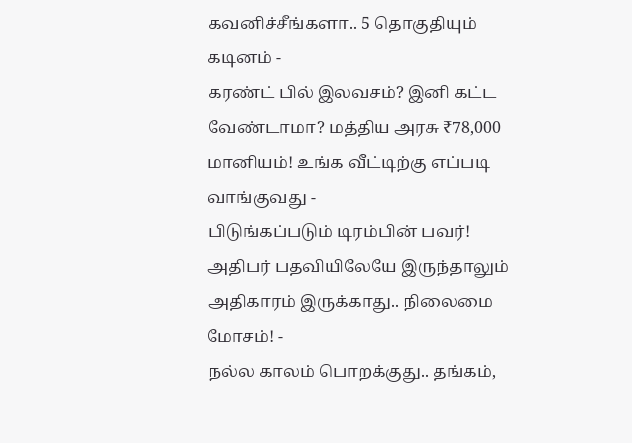கவனிச்சீங்களா.. 5 தொகுதியும் கடினம் -
கரண்ட் பில் இலவசம்? இனி கட்ட வேண்டாமா? மத்திய அரசு ₹78,000 மானியம்! உங்க வீட்டிற்கு எப்படி வாங்குவது -
பிடுங்கப்படும் டிரம்பின் பவர்! அதிபர் பதவியிலேயே இருந்தாலும் அதிகாரம் இருக்காது.. நிலைமை மோசம்! -
நல்ல காலம் பொறக்குது.. தங்கம்,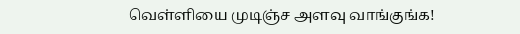வெள்ளியை முடிஞ்ச அளவு வாங்குங்க!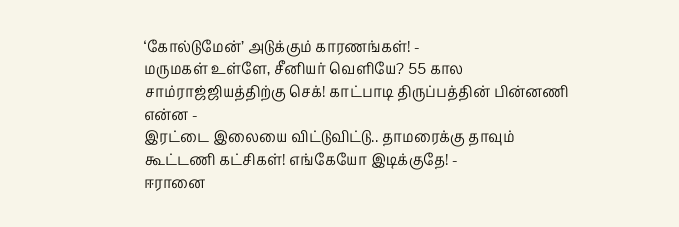‘கோல்டுமேன்’ அடுக்கும் காரணங்கள்! -
மருமகள் உள்ளே, சீனியர் வெளியே? 55 கால சாம்ராஜ்ஜியத்திற்கு செக்! காட்பாடி திருப்பத்தின் பின்னணி என்ன -
இரட்டை இலையை விட்டுவிட்டு.. தாமரைக்கு தாவும் கூட்டணி கட்சிகள்! எங்கேயோ இடிக்குதே! -
ஈரானை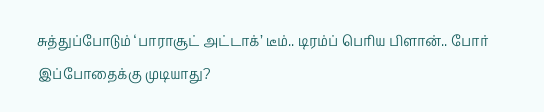சுத்துப்போடும் ‘பாராசூட் அட்டாக்’ டீம்.. டிரம்ப் பெரிய பிளான்.. போர் இப்போதைக்கு முடியாது?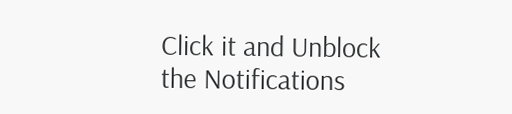Click it and Unblock the Notifications